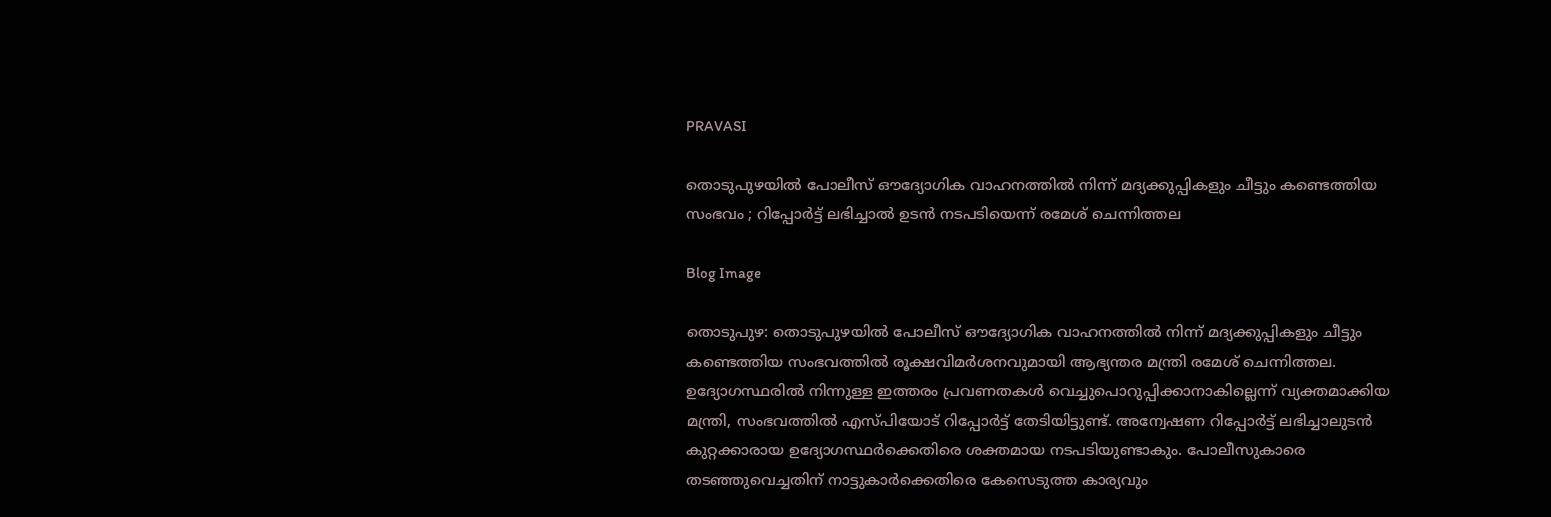PRAVASI

തൊടുപുഴയിൽ പോലീസ് ഔദ്യോഗിക വാഹനത്തിൽ നിന്ന് മദ്യക്കുപ്പികളും ചീട്ടും കണ്ടെത്തിയ സംഭവം ; റിപ്പോർട്ട് ലഭിച്ചാൽ ഉടൻ നടപടിയെന്ന് രമേശ് ചെന്നിത്തല

Blog Image

തൊടുപുഴ: തൊടുപുഴയിൽ പോലീസ് ഔദ്യോഗിക വാഹനത്തിൽ നിന്ന് മദ്യക്കുപ്പികളും ചീട്ടും കണ്ടെത്തിയ സംഭവത്തിൽ രൂക്ഷവിമർശനവുമായി ആഭ്യന്തര മന്ത്രി രമേശ് ചെന്നിത്തല. ഉദ്യോഗസ്ഥരിൽ നിന്നുള്ള ഇത്തരം പ്രവണതകൾ വെച്ചുപൊറുപ്പിക്കാനാകില്ലെന്ന് വ്യക്തമാക്കിയ മന്ത്രി, സംഭവത്തിൽ എസ്പിയോട് റിപ്പോർട്ട് തേടിയിട്ടുണ്ട്. അന്വേഷണ റിപ്പോർട്ട് ലഭിച്ചാലുടൻ കുറ്റക്കാരായ ഉദ്യോഗസ്ഥർക്കെതിരെ ശക്തമായ നടപടിയുണ്ടാകും. പോലീസുകാരെ തടഞ്ഞുവെച്ചതിന് നാട്ടുകാർക്കെതിരെ കേസെടുത്ത കാര്യവും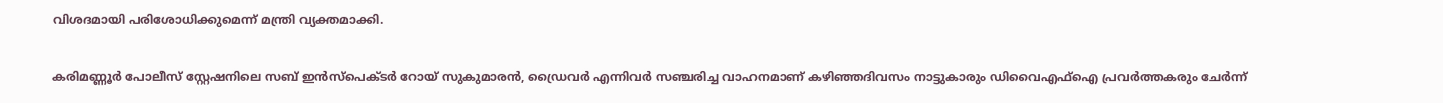വിശദമായി പരിശോധിക്കുമെന്ന് മന്ത്രി വ്യക്തമാക്കി.

കരിമണ്ണൂർ പോലീസ് സ്റ്റേഷനിലെ സബ് ഇൻസ്‌പെക്ടർ റോയ് സുകുമാരൻ, ഡ്രൈവർ എന്നിവർ സഞ്ചരിച്ച വാഹനമാണ് കഴിഞ്ഞദിവസം നാട്ടുകാരും ഡിവൈഎഫ്ഐ പ്രവർത്തകരും ചേർന്ന്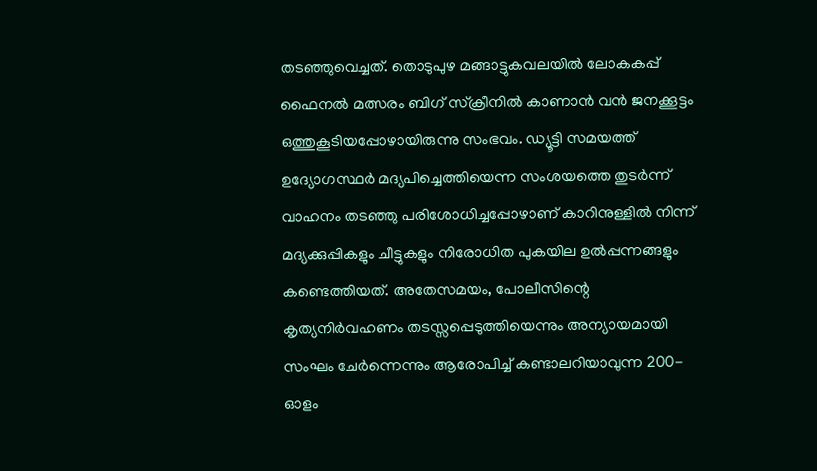തടഞ്ഞുവെച്ചത്. തൊടുപുഴ മങ്ങാട്ടുകവലയിൽ ലോകകപ്പ് ഫൈനൽ മത്സരം ബിഗ് സ്‌ക്രീനിൽ കാണാൻ വൻ ജനക്കൂട്ടം ഒത്തുകൂടിയപ്പോഴായിരുന്നു സംഭവം. ഡ്യൂട്ടി സമയത്ത് ഉദ്യോഗസ്ഥർ മദ്യപിച്ചെത്തിയെന്ന സംശയത്തെ തുടർന്ന് വാഹനം തടഞ്ഞു പരിശോധിച്ചപ്പോഴാണ് കാറിനുള്ളിൽ നിന്ന് മദ്യക്കുപ്പികളും ചീട്ടുകളും നിരോധിത പുകയില ഉൽപ്പന്നങ്ങളും കണ്ടെത്തിയത്. അതേസമയം, പോലീസിന്റെ കൃത്യനിർവഹണം തടസ്സപ്പെടുത്തിയെന്നും അന്യായമായി സംഘം ചേർന്നെന്നും ആരോപിച്ച് കണ്ടാലറിയാവുന്ന 200-ഓളം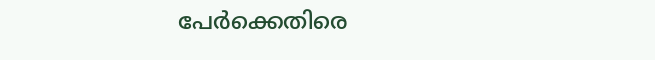പേർക്കെതിരെ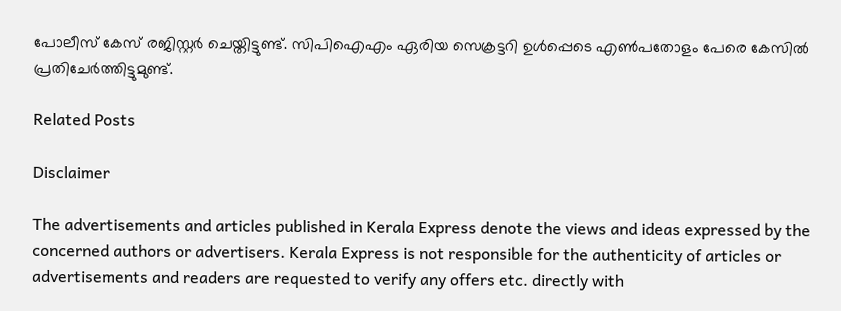പോലീസ് കേസ് രജിസ്റ്റർ ചെയ്തിട്ടുണ്ട്. സിപിഐഎം ഏരിയ സെക്രട്ടറി ഉൾപ്പെടെ എൺപതോളം പേരെ കേസിൽ പ്രതിചേർത്തിട്ടുമുണ്ട്.

Related Posts

Disclaimer

The advertisements and articles published in Kerala Express denote the views and ideas expressed by the concerned authors or advertisers. Kerala Express is not responsible for the authenticity of articles or advertisements and readers are requested to verify any offers etc. directly with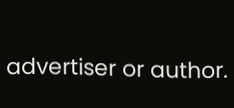advertiser or author.